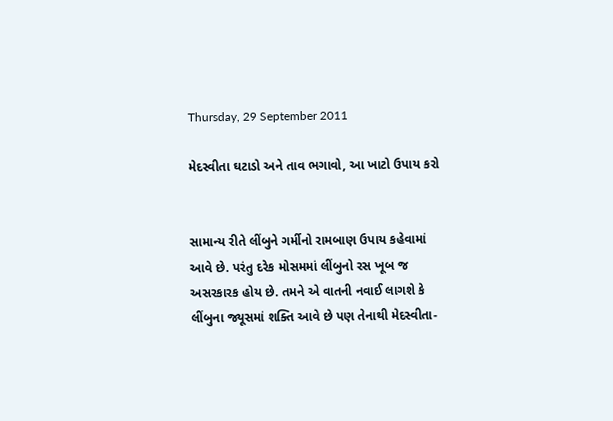Thursday, 29 September 2011

મેદસ્વીતા ઘટાડો અને તાવ ભગાવો, આ ખાટો ઉપાય કરો


સામાન્ય રીતે લીંબુને ગર્મીનો રામબાણ ઉપાય કહેવામાં આવે છે. પરંતુ દરેક મોસમમાં લીંબુનો રસ ખૂબ જ અસરકારક હોય છે. તમને એ વાતની નવાઈ લાગશે કે લીંબુના જ્યૂસમાં શક્તિ આવે છે પણ તેનાથી મેદસ્વીતા-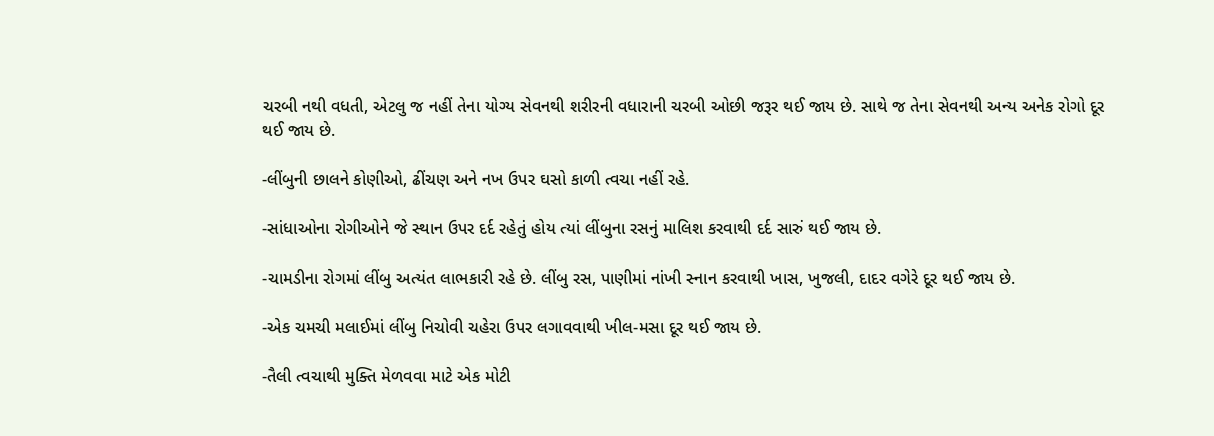ચરબી નથી વધતી, એટલુ જ નહીં તેના યોગ્ય સેવનથી શરીરની વધારાની ચરબી ઓછી જરૂર થઈ જાય છે. સાથે જ તેના સેવનથી અન્ય અનેક રોગો દૂર થઈ જાય છે.

-લીંબુની છાલને કોણીઓ, ઢીંચણ અને નખ ઉપર ઘસો કાળી ત્વચા નહીં રહે.

-સાંધાઓના રોગીઓને જે સ્થાન ઉપર દર્દ રહેતું હોય ત્યાં લીંબુના રસનું માલિશ કરવાથી દર્દ સારું થઈ જાય છે.

-ચામડીના રોગમાં લીંબુ અત્યંત લાભકારી રહે છે. લીંબુ રસ, પાણીમાં નાંખી સ્નાન કરવાથી ખાસ, ખુજલી, દાદર વગેરે દૂર થઈ જાય છે.

-એક ચમચી મલાઈમાં લીંબુ નિચોવી ચહેરા ઉપર લગાવવાથી ખીલ-મસા દૂર થઈ જાય છે.

-તૈલી ત્વચાથી મુક્તિ મેળવવા માટે એક મોટી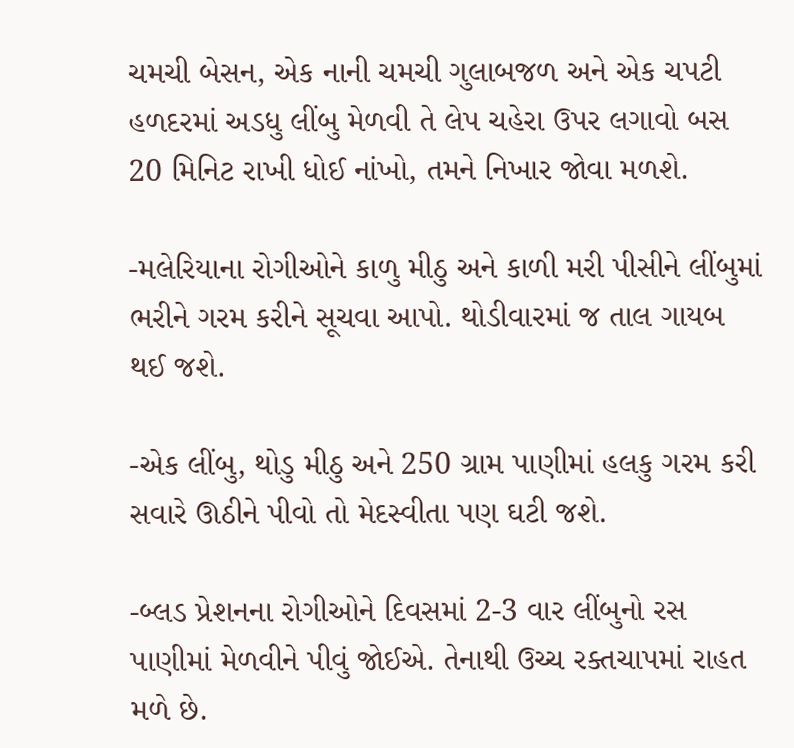ચમચી બેસન, એક નાની ચમચી ગુલાબજળ અને એક ચપટી હળદરમાં અડધુ લીંબુ મેળવી તે લેપ ચહેરા ઉપર લગાવો બસ 20 મિનિટ રાખી ધોઈ નાંખો, તમને નિખાર જોવા મળશે.

-મલેરિયાના રોગીઓને કાળુ મીઠુ અને કાળી મરી પીસીને લીંબુમાં ભરીને ગરમ કરીને સૂચવા આપો. થોડીવારમાં જ તાલ ગાયબ થઈ જશે.

-એક લીંબુ, થોડુ મીઠુ અને 250 ગ્રામ પાણીમાં હલકુ ગરમ કરી સવારે ઊઠીને પીવો તો મેદસ્વીતા પણ ઘટી જશે.

-બ્લડ પ્રેશનના રોગીઓને દિવસમાં 2-3 વાર લીંબુનો રસ પાણીમાં મેળવીને પીવું જોઈએ. તેનાથી ઉચ્ચ રક્તચાપમાં રાહત મળે છે.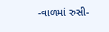-વાળમાં રુસી-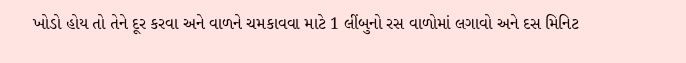ખોડો હોય તો તેને દૂર કરવા અને વાળને ચમકાવવા માટે 1 લીંબુનો રસ વાળોમાં લગાવો અને દસ મિનિટ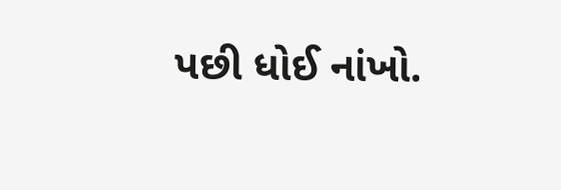પછી ધોઈ નાંખો.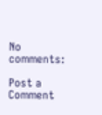No comments:

Post a Comment